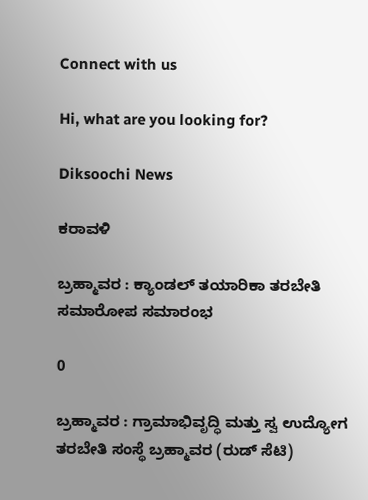Connect with us

Hi, what are you looking for?

Diksoochi News

ಕರಾವಳಿ

ಬ್ರಹ್ಮಾವರ : ಕ್ಯಾಂಡಲ್ ತಯಾರಿಕಾ ತರಬೇತಿ ಸಮಾರೋಪ ಸಮಾರಂಭ

0

ಬ್ರಹ್ಮಾವರ : ಗ್ರಾಮಾಭಿವೃದ್ಧಿ ಮತ್ತು ಸ್ವ ಉದ್ಯೋಗ ತರಬೇತಿ ಸಂಸ್ಥೆ ಬ್ರಹ್ಮಾವರ (ರುಡ್ ಸೆಟಿ)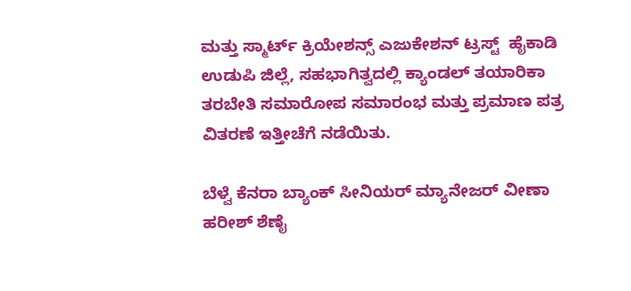ಮತ್ತು ಸ್ಮಾರ್ಟ್ ಕ್ರಿಯೇಶನ್ಸ್ ಎಜುಕೇಶನ್ ಟ್ರಸ್ಟ್  ಹೈಕಾಡಿ ಉಡುಪಿ ಜಿಲ್ಲೆ, ಸಹಭಾಗಿತ್ವದಲ್ಲಿ ಕ್ಯಾಂಡಲ್ ತಯಾರಿಕಾ ತರಬೇತಿ ಸಮಾರೋಪ ಸಮಾರಂಭ ಮತ್ತು ಪ್ರಮಾಣ ಪತ್ರ ವಿತರಣೆ ಇತ್ತೀಚೆಗೆ ನಡೆಯಿತು.

ಬೆಳ್ವೆ ಕೆನರಾ ಬ್ಯಾಂಕ್ ಸೀನಿಯರ್ ಮ್ಯಾನೇಜರ್ ವೀಣಾ ಹರೀಶ್ ಶೆಣೈ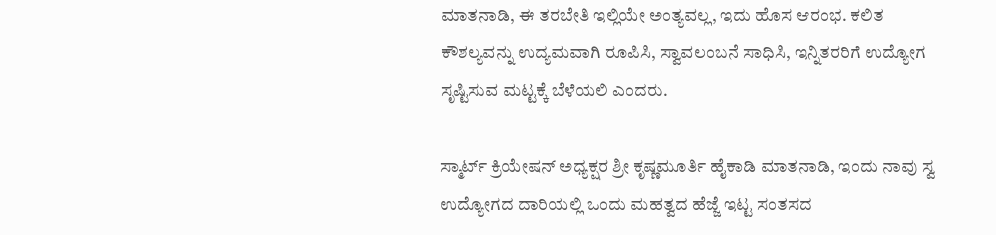ಮಾತನಾಡಿ, ಈ ತರಬೇತಿ ಇಲ್ಲಿಯೇ ಅಂತ್ಯವಲ್ಲ, ಇದು ಹೊಸ ಆರಂಭ. ಕಲಿತ ಕೌಶಲ್ಯವನ್ನು ಉದ್ಯಮವಾಗಿ ರೂಪಿಸಿ, ಸ್ವಾವಲಂಬನೆ ಸಾಧಿಸಿ, ಇನ್ನಿತರರಿಗೆ ಉದ್ಯೋಗ ಸೃಷ್ಟಿಸುವ ಮಟ್ಟಕ್ಕೆ ಬೆಳೆಯಲಿ ಎಂದರು.

ಸ್ಮಾರ್ಟ್ ಕ್ರಿಯೇಷನ್ ಅಧ್ಯಕ್ಷರ ಶ್ರೀ ಕೃಷ್ಣಮೂರ್ತಿ ಹೈಕಾಡಿ ಮಾತನಾಡಿ, ಇಂದು ನಾವು ಸ್ವ ಉದ್ಯೋಗದ ದಾರಿಯಲ್ಲಿ ಒಂದು ಮಹತ್ವದ ಹೆಜ್ಜೆ ಇಟ್ಟ ಸಂತಸದ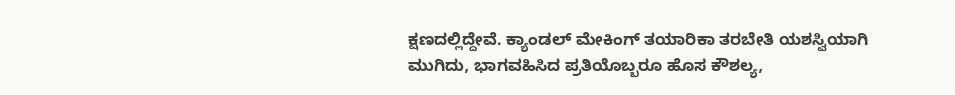ಕ್ಷಣದಲ್ಲಿದ್ದೇವೆ. ಕ್ಯಾಂಡಲ್ ಮೇಕಿಂಗ್ ತಯಾರಿಕಾ ತರಬೇತಿ ಯಶಸ್ವಿಯಾಗಿ ಮುಗಿದು, ಭಾಗವಹಿಸಿದ ಪ್ರತಿಯೊಬ್ಬರೂ ಹೊಸ ಕೌಶಲ್ಯ,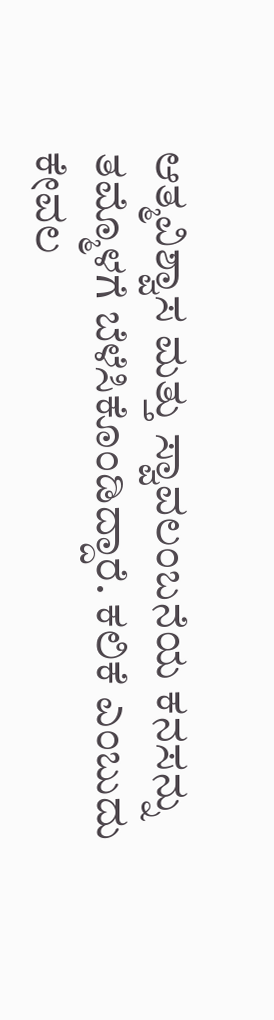ಆತ್ಮವಿಶ್ವಾಸ ಮತ್ತು ಸ್ವಾವಲಂಬನೆಯ ಕನಸನ್ನು ತಮ್ಮೊಳಗೆ ಬೆಳೆಸಿಕೊಂಡಿದ್ದಾರೆ. ಕಲಿಕೆ ಎಂಬುದು ಕೇವಲ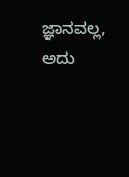ಜ್ಞಾನವಲ್ಲ, ಅದು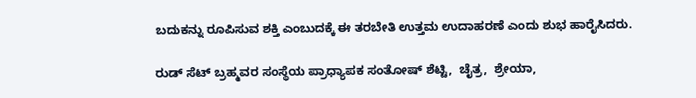ಬದುಕನ್ನು ರೂಪಿಸುವ ಶಕ್ತಿ ಎಂಬುದಕ್ಕೆ ಈ ತರಬೇತಿ ಉತ್ತಮ ಉದಾಹರಣೆ ಎಂದು ಶುಭ ಹಾರೈಸಿದರು.

ರುಡ್‌ ಸೆಟ್ ಬ್ರಹ್ಮವರ ಸಂಸ್ಥೆಯ ಪ್ರಾಧ್ಯಾಪಕ ಸಂತೋಷ್ ಶೆಟ್ಟಿ,  ಚೈತ್ರ,  ಶ್ರೇಯಾ,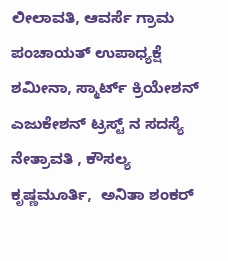ಲೀಲಾವತಿ, ಆವರ್ಸೆ ಗ್ರಾಮ ಪಂಚಾಯತ್ ಉಪಾಧ್ಯಕ್ಷೆ ಶಮೀನಾ, ಸ್ಮಾರ್ಟ್ ಕ್ರಿಯೇಶನ್ ಎಜುಕೇಶನ್ ಟ್ರಸ್ಟ್ ನ ಸದಸ್ಯೆ ನೇತ್ರಾವತಿ , ಕೌಸಲ್ಯ ಕೃಷ್ಣಮೂರ್ತಿ,  ಅನಿತಾ ಶಂಕರ್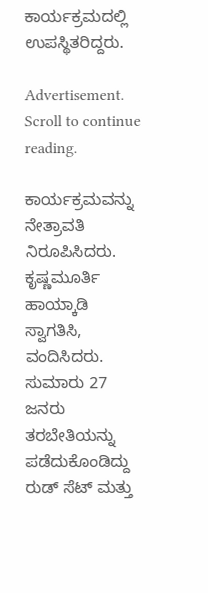ಕಾರ್ಯಕ್ರಮದಲ್ಲಿ ಉಪಸ್ಥಿತರಿದ್ದರು.

Advertisement. Scroll to continue reading.

ಕಾರ್ಯಕ್ರಮವನ್ನು  ನೇತ್ರಾವತಿ ನಿರೂಪಿಸಿದರು. ಕೃಷ್ಣಮೂರ್ತಿ ಹಾಯ್ಕಾಡಿ ಸ್ವಾಗತಿಸಿ, ವಂದಿಸಿದರು. ಸುಮಾರು 27 ಜನರು ತರಬೇತಿಯನ್ನು ಪಡೆದುಕೊಂಡಿದ್ದು ರುಡ್‌ ಸೆಟ್‌ ಮತ್ತು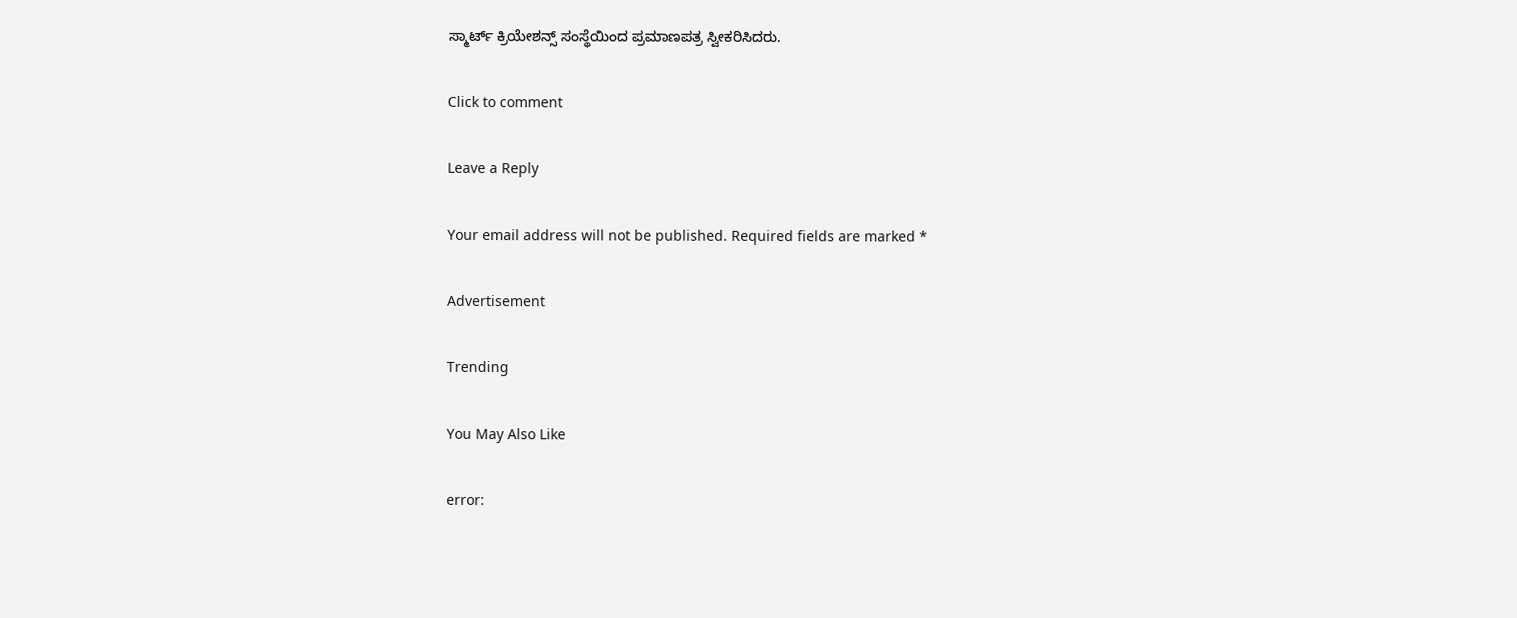ಸ್ಮಾರ್ಟ್‌ ಕ್ರಿಯೇಶನ್ಸ್‌ ಸಂಸ್ಥೆಯಿಂದ ಪ್ರಮಾಣಪತ್ರ ಸ್ವೀಕರಿಸಿದರು.

Click to comment

Leave a Reply

Your email address will not be published. Required fields are marked *

Advertisement

Trending

You May Also Like

error: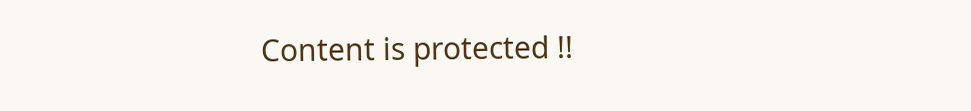Content is protected !!